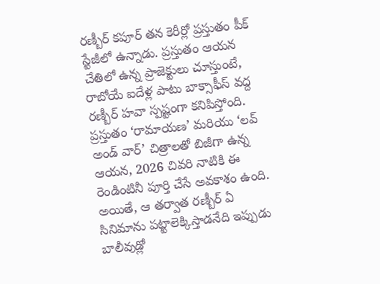రణ్బీర్ కపూర్ తన కెరీర్లో ప్రస్తుతం పీక్ స్టేజీలో ఉన్నాడు. ప్రస్తుతం ఆయన చేతిలో ఉన్న ప్రాజెక్టులు చూస్తుంటే, రాబోయే ఐదేళ్ల పాటు బాక్సాఫీస్ వద్ద రణ్బీర్ హవా స్పష్టంగా కనిపిస్తోంది. ప్రస్తుతం ‘రామాయణ’ మరియు ‘లవ్ అండ్ వార్’ చిత్రాలతో బిజీగా ఉన్న ఆయన, 2026 చివరి నాటికి ఈ రెండింటినీ పూర్తి చేసే అవకాశం ఉంది.
అయితే, ఆ తర్వాత రణ్బీర్ ఏ సినిమాను పట్టాలెక్కిస్తాడనేది ఇప్పుడు బాలీవుడ్లో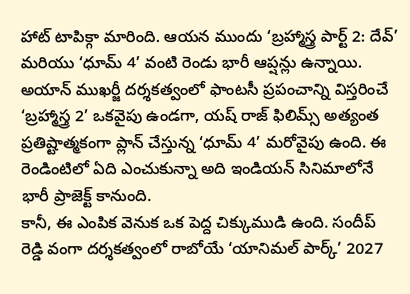హాట్ టాపిక్గా మారింది. ఆయన ముందు ‘బ్రహ్మాస్త్ర పార్ట్ 2: దేవ్’ మరియు ‘ధూమ్ 4’ వంటి రెండు భారీ ఆప్షన్లు ఉన్నాయి. అయాన్ ముఖర్జీ దర్శకత్వంలో ఫాంటసీ ప్రపంచాన్ని విస్తరించే ‘బ్రహ్మాస్త్ర 2’ ఒకవైపు ఉండగా, యష్ రాజ్ ఫిలిమ్స్ అత్యంత ప్రతిష్టాత్మకంగా ప్లాన్ చేస్తున్న ‘ధూమ్ 4’ మరోవైపు ఉంది. ఈ రెండింటిలో ఏది ఎంచుకున్నా అది ఇండియన్ సినిమాలోనే భారీ ప్రాజెక్ట్ కానుంది.
కానీ, ఈ ఎంపిక వెనుక ఒక పెద్ద చిక్కుముడి ఉంది. సందీప్ రెడ్డి వంగా దర్శకత్వంలో రాబోయే ‘యానిమల్ పార్క్’ 2027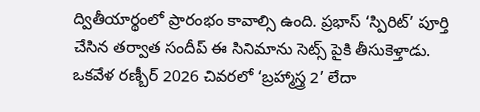ద్వితీయార్థంలో ప్రారంభం కావాల్సి ఉంది. ప్రభాస్ ‘స్పిరిట్’ పూర్తి చేసిన తర్వాత సందీప్ ఈ సినిమాను సెట్స్ పైకి తీసుకెళ్తాడు. ఒకవేళ రణ్బీర్ 2026 చివరలో ‘బ్రహ్మాస్త్ర 2’ లేదా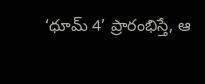‘ధూమ్ 4’ ప్రారంభిస్తే, ఆ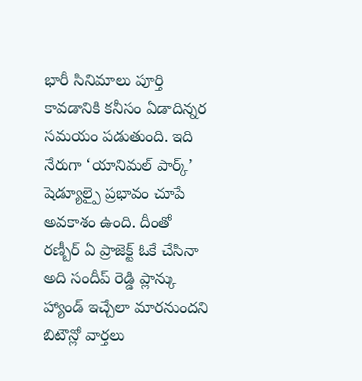భారీ సినిమాలు పూర్తి కావడానికి కనీసం ఏడాదిన్నర సమయం పడుతుంది. ఇది నేరుగా ‘యానిమల్ పార్క్’ షెడ్యూల్పై ప్రభావం చూపే అవకాశం ఉంది. దీంతో రణ్బీర్ ఏ ప్రాజెక్ట్ ఓకే చేసినా అది సందీప్ రెడ్డి ప్లాన్కు హ్యాండ్ ఇచ్చేలా మారనుందని బిటౌన్లో వార్తలు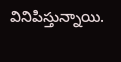వినిపిస్తున్నాయి.